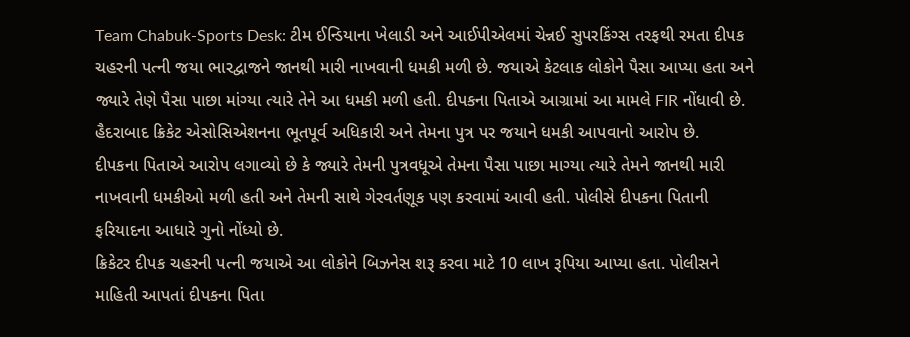Team Chabuk-Sports Desk: ટીમ ઈન્ડિયાના ખેલાડી અને આઈપીએલમાં ચેન્નઈ સુપરકિંગ્સ તરફથી રમતા દીપક ચહરની પત્ની જયા ભારદ્વાજને જાનથી મારી નાખવાની ધમકી મળી છે. જયાએ કેટલાક લોકોને પૈસા આપ્યા હતા અને જ્યારે તેણે પૈસા પાછા માંગ્યા ત્યારે તેને આ ધમકી મળી હતી. દીપકના પિતાએ આગ્રામાં આ મામલે FIR નોંધાવી છે. હૈદરાબાદ ક્રિકેટ એસોસિએશનના ભૂતપૂર્વ અધિકારી અને તેમના પુત્ર પર જયાને ધમકી આપવાનો આરોપ છે.
દીપકના પિતાએ આરોપ લગાવ્યો છે કે જ્યારે તેમની પુત્રવધૂએ તેમના પૈસા પાછા માગ્યા ત્યારે તેમને જાનથી મારી નાખવાની ધમકીઓ મળી હતી અને તેમની સાથે ગેરવર્તણૂક પણ કરવામાં આવી હતી. પોલીસે દીપકના પિતાની ફરિયાદના આધારે ગુનો નોંધ્યો છે.
ક્રિકેટર દીપક ચહરની પત્ની જયાએ આ લોકોને બિઝનેસ શરૂ કરવા માટે 10 લાખ રૂપિયા આપ્યા હતા. પોલીસને માહિતી આપતાં દીપકના પિતા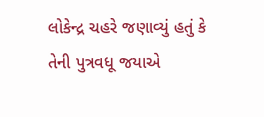લોકેન્દ્ર ચહરે જણાવ્યું હતું કે તેની પુત્રવધૂ જયાએ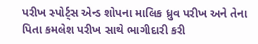પરીખ સ્પોર્ટ્સ એન્ડ શોપના માલિક ધ્રુવ પરીખ અને તેના પિતા કમલેશ પરીખ સાથે ભાગીદારી કરી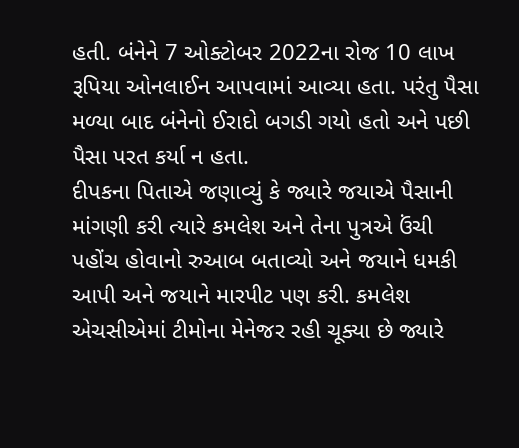હતી. બંનેને 7 ઓક્ટોબર 2022ના રોજ 10 લાખ રૂપિયા ઓનલાઈન આપવામાં આવ્યા હતા. પરંતુ પૈસા મળ્યા બાદ બંનેનો ઈરાદો બગડી ગયો હતો અને પછી પૈસા પરત કર્યા ન હતા.
દીપકના પિતાએ જણાવ્યું કે જ્યારે જયાએ પૈસાની માંગણી કરી ત્યારે કમલેશ અને તેના પુત્રએ ઉંચી પહોંચ હોવાનો રુઆબ બતાવ્યો અને જયાને ધમકી આપી અને જયાને મારપીટ પણ કરી. કમલેશ એચસીએમાં ટીમોના મેનેજર રહી ચૂક્યા છે જ્યારે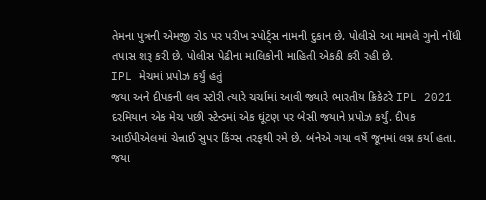તેમના પુત્રની એમજી રોડ પર પરીખ સ્પોર્ટ્સ નામની દુકાન છે. પોલીસે આ મામલે ગુનો નોંધી તપાસ શરૂ કરી છે. પોલીસ પેઢીના માલિકોની માહિતી એકઠી કરી રહી છે.
IPL મેચમાં પ્રપોઝ કર્યું હતું
જયા અને દીપકની લવ સ્ટોરી ત્યારે ચર્ચામાં આવી જ્યારે ભારતીય ક્રિકેટરે IPL 2021 દરમિયાન એક મેચ પછી સ્ટેન્ડમાં એક ઘૂંટણ પર બેસી જયાને પ્રપોઝ કર્યું. દીપક આઈપીએલમાં ચેન્નાઈ સુપર કિંગ્સ તરફથી રમે છે. બંનેએ ગયા વર્ષે જૂનમાં લગ્ન કર્યા હતા. જયા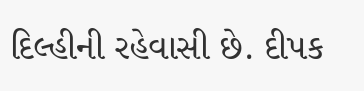દિલ્હીની રહેવાસી છે. દીપક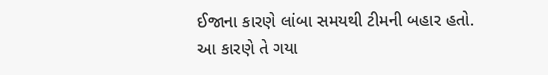ઈજાના કારણે લાંબા સમયથી ટીમની બહાર હતો. આ કારણે તે ગયા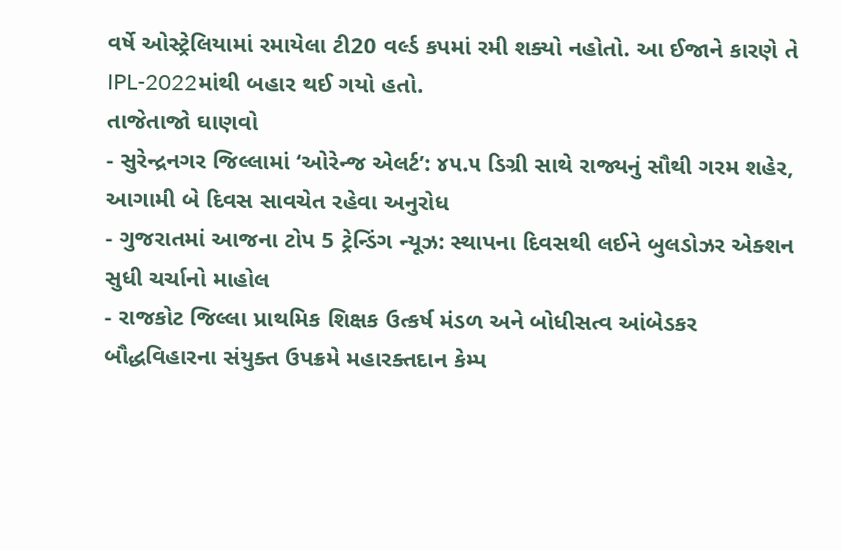વર્ષે ઓસ્ટ્રેલિયામાં રમાયેલા ટી20 વર્લ્ડ કપમાં રમી શક્યો નહોતો. આ ઈજાને કારણે તે IPL-2022માંથી બહાર થઈ ગયો હતો.
તાજેતાજો ઘાણવો
- સુરેન્દ્રનગર જિલ્લામાં ‘ઓરેન્જ એલર્ટ’: ૪૫.૫ ડિગ્રી સાથે રાજ્યનું સૌથી ગરમ શહેર, આગામી બે દિવસ સાવચેત રહેવા અનુરોધ
- ગુજરાતમાં આજના ટોપ 5 ટ્રેન્ડિંગ ન્યૂઝ: સ્થાપના દિવસથી લઈને બુલડોઝર એક્શન સુધી ચર્ચાનો માહોલ
- રાજકોટ જિલ્લા પ્રાથમિક શિક્ષક ઉત્કર્ષ મંડળ અને બોધીસત્વ આંબેડકર બૌદ્ધવિહારના સંયુક્ત ઉપક્રમે મહારક્તદાન કેમ્પ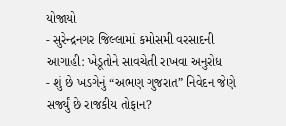યોજાયો
- સુરેન્દ્રનગર જિલ્લામાં કમોસમી વરસાદની આગાહી: ખેડૂતોને સાવચેતી રાખવા અનુરોધ
- શું છે ખડગેનું “અભણ ગુજરાત” નિવેદન જેણે સર્જ્યું છે રાજકીય તોફાન?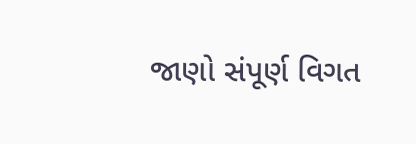જાણો સંપૂર્ણ વિગત